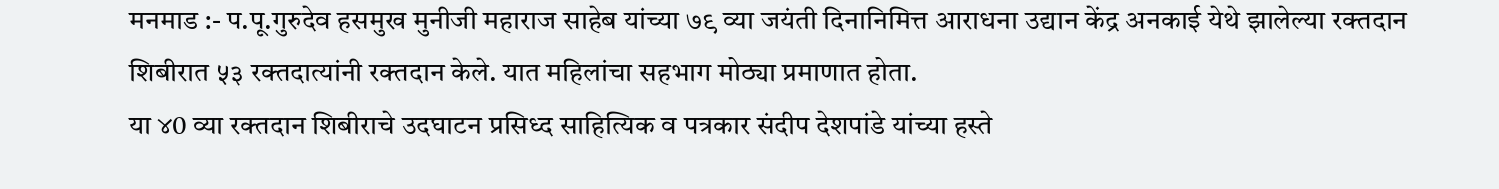मनमाड :- प.पू.गुरुदेव हसमुख मुनीजी महाराज साहेब यांच्या ७९ व्या जयंती दिनानिमित्त आराधना उद्यान केंद्र अनकाई येथे झालेल्या रक्तदान शिबीरात ५३ रक्तदात्यांनी रक्तदान केले. यात महिलांचा सहभाग मोठ्या प्रमाणात होता.
या ४0 व्या रक्तदान शिबीराचे उदघाटन प्रसिध्द साहित्यिक व पत्रकार संदीप देशपांडे यांच्या हस्ते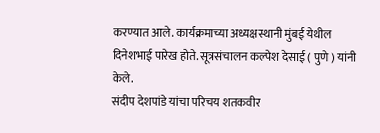करण्यात आले. कार्यक्रमाच्या अध्यक्षस्थानी मुंबई येथील दिनेशभाई पारेख होते. सूत्रसंचालन कल्पेश देसाई ( पुणे ) यांनी केले.
संदीप देशपांडे यांचा परिचय शतकवीर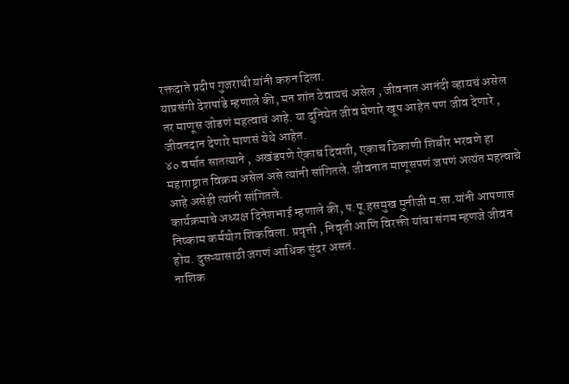रक्तदाते प्रदीप गुजराथी यांनी करुन दिला.
याप्रसंगी देशपांडे म्हणाले की, मन शांत ठेवायचं असेल , जीवनात आनंदी व्हायचं असेल तर माणूस जोडणं महत्वाचं आहे. या दुनियेत जीव घेणारे खूप आहेत पण जीव देणारे , जीवनदान देणारे माणसं येथे आहेत.
४० वर्षात सातत्याने , अखंडपणे ऐकाच दिवशी, एकाच ठिकाणी शिबीर भरवणे हा महाराष्ट्रात विक्रम असेल असे त्यांनी सांगितले. जीवनात माणूसपणं जपणं अत्यंत महत्वाचे आहे असेही त्यांनी सांगितले.
कार्यक्रमाचे अध्यक्ष दिनेशभाई म्हणाले की, प.पू.हसमुख मुनीजी म.सा.यांनी आपणास निष्काम कर्मयोग शिकविला. प्रवृत्ती , निवृती आणि विरक्ती यांचा संगम म्हणजे जीवन होय. दुसऱ्यासाठी जगणं आधिक सुंदर असतं.
नाशिक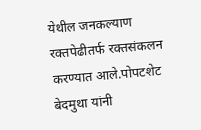येथील जनकल्याण रक्तपेढीतर्फ रक्तसंकलन करण्यात आले.पोपटशेट बेदमुथा यांनी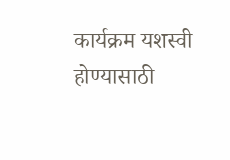कार्यक्रम यशस्वी होण्यासाठी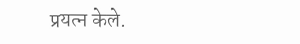प्रयत्न केले.